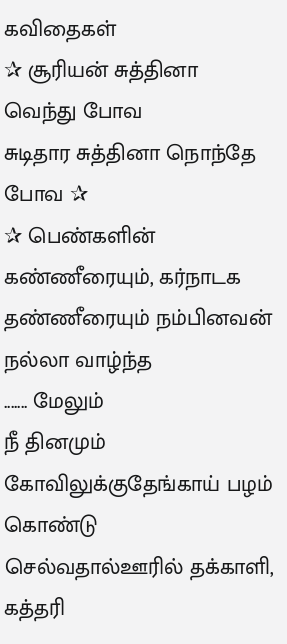கவிதைகள்
✰ சூரியன் சுத்தினா வெந்து போவ
சுடிதார சுத்தினா நொந்தே போவ ✰
✰ பெண்களின் கண்ணீரையும், கர்நாடக தண்ணீரையும் நம்பினவன் நல்லா வாழ்ந்த
....... மேலும்
நீ தினமும் கோவிலுக்குதேங்காய் பழம் கொண்டு செல்வதால்ஊரில் தக்காளி, கத்தரி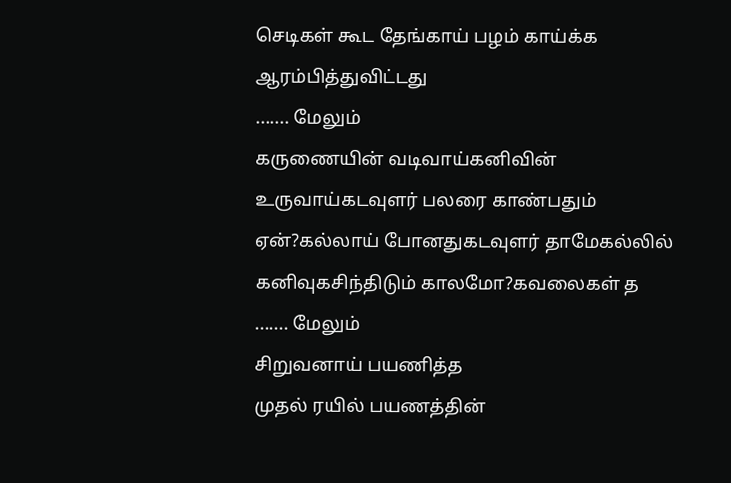செடிகள் கூட தேங்காய் பழம் காய்க்க ஆரம்பித்துவிட்டது
....... மேலும்
கருணையின் வடிவாய்கனிவின் உருவாய்கடவுளர் பலரை காண்பதும் ஏன்?கல்லாய் போனதுகடவுளர் தாமேகல்லில் கனிவுகசிந்திடும் காலமோ?கவலைகள் த
....... மேலும்
சிறுவனாய் பயணித்த
முதல் ரயில் பயணத்தின்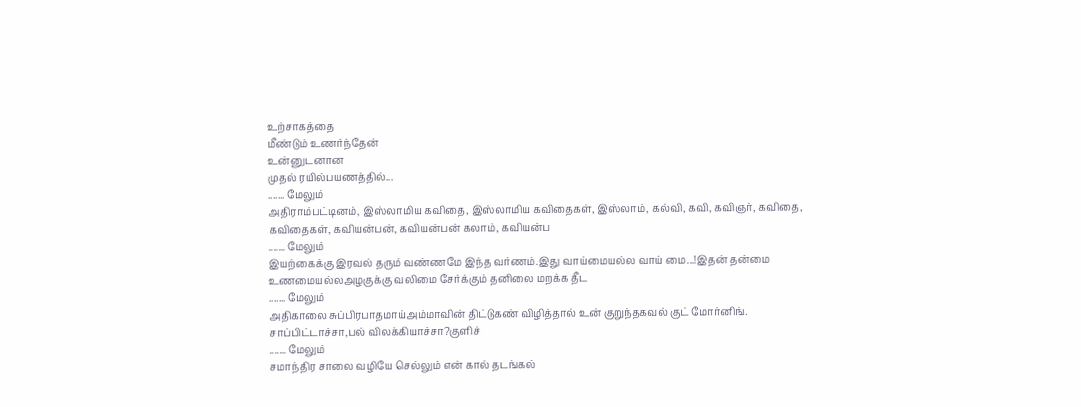உற்சாகத்தை
மீண்டும் உணர்ந்தேன்
உன்னுடனான
முதல் ரயில்பயணத்தில்...
....... மேலும்
அதிராம்பட்டினம், இஸ்லாமிய கவிதை, இஸ்லாமிய கவிதைகள், இஸ்லாம், கல்வி, கவி, கவிஞர், கவிதை, கவிதைகள், கவியன்பன், கவியன்பன் கலாம், கவியன்ப
....... மேலும்
இயற்கைக்கு இரவல் தரும் வண்ணமே இந்த வர்ணம்.இது வாய்மையல்ல வாய் மை...!இதன் தன்மை உணமையல்லஅழகுக்கு வலிமை சேர்க்கும் தனிலை மறக்க தீட
....... மேலும்
அதிகாலை சுப்பிரபாதமாய்அம்மாவின் திட்டுகண் விழித்தால் உன் குறுந்தகவல் குட் மோர்னிங். சாப்பிட்டாச்சா,பல் விலக்கியாச்சா?குளிச்
....... மேலும்
சமாந்திர சாலை வழியே செல்லும் என் கால் தடங்கல்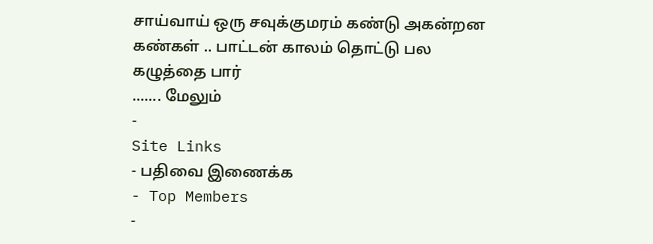சாய்வாய் ஒரு சவுக்குமரம் கண்டு அகன்றன கண்கள் .. பாட்டன் காலம் தொட்டு பல கழுத்தை பார்
....... மேலும்
-
Site Links
- பதிவை இணைக்க
- Top Members
-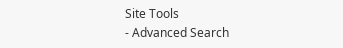Site Tools
- Advanced Search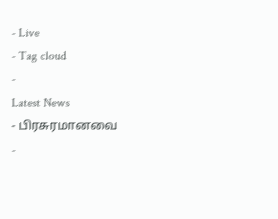- Live
- Tag cloud
-
Latest News
- பிரசுரமானவை
-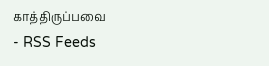காத்திருப்பவை
- RSS Feeds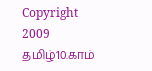Copyright 2009 தமிழ்10.காம்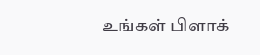உங்கள் பிளாக்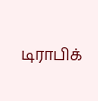டிராபிக்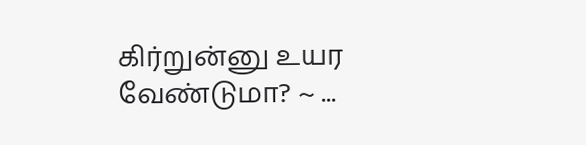கிர்றுன்னு உயர வேண்டுமா? ~ ...